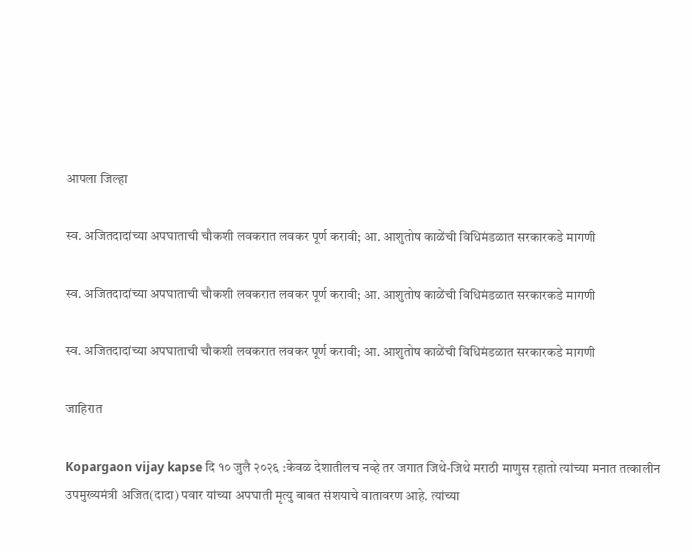आपला जिल्हा

स्व. अजितदादांच्या अपघाताची चौकशी लवकरात लवकर पूर्ण करावी; आ. आशुतोष काळेंची विधिमंडळात सरकारकडे मागणी

स्व. अजितदादांच्या अपघाताची चौकशी लवकरात लवकर पूर्ण करावी; आ. आशुतोष काळेंची विधिमंडळात सरकारकडे मागणी

स्व. अजितदादांच्या अपघाताची चौकशी लवकरात लवकर पूर्ण करावी; आ. आशुतोष काळेंची विधिमंडळात सरकारकडे मागणी

जाहिरात

Kopargaon vijay kapse दि १० जुलै २०२६ :केवळ देशातीलच नव्हे तर जगात जिथे-जिथे मराठी माणुस रहातो त्यांच्या मनात तत्कालीन उपमुख्यमंत्री अजित(दादा) पवार यांच्या अपघाती मृत्यु बाबत संशयाचे वातावरण आहे. त्यांच्या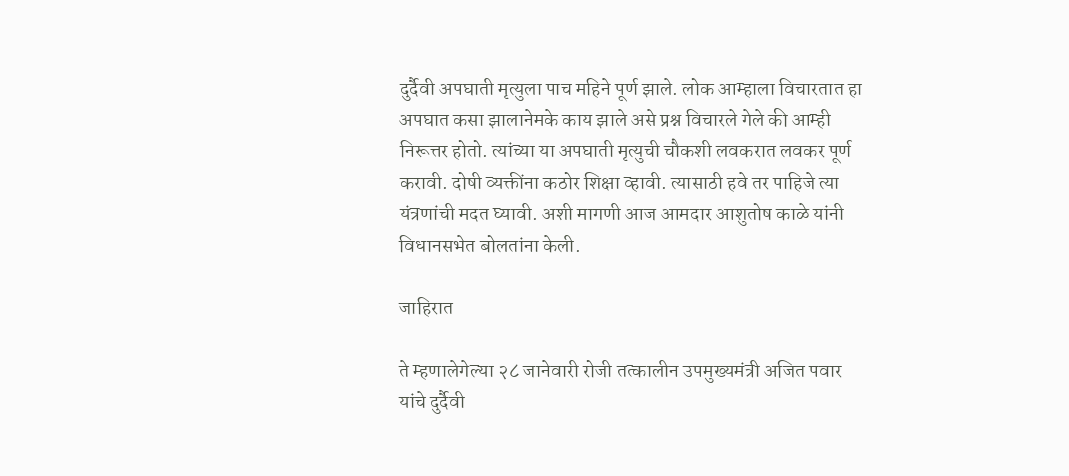दुर्दैवी अपघाती मृत्युला पाच महिने पूर्ण झाले. लोक आम्हाला विचारतात हा अपघात कसा झालानेमके काय झाले असे प्रश्न विचारले गेले की आम्ही निरूत्तर होतो. त्यांच्या या अपघाती मृत्युची चौकशी लवकरात लवकर पूर्ण करावी. दोषी व्यक्तींना कठोर शिक्षा व्हावी. त्यासाठी हवे तर पाहिजे त्या यंत्रणांची मदत घ्यावी. अशी मागणी आज आमदार आशुतोष काळे यांनी विधानसभेत बोलतांना केली.

जाहिरात

ते म्हणालेगेल्या २८ जानेवारी रोजी तत्कालीन उपमुख्यमंत्री अजित पवार यांचे दुर्दैवी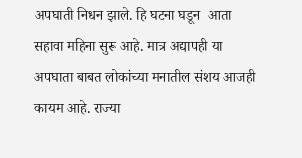अपघाती निधन झाले. हि घटना घडून  आता सहावा महिना सुरू आहे. मात्र अद्यापही या अपघाता बाबत लोकांच्या मनातील संशय आजही कायम आहे. राज्या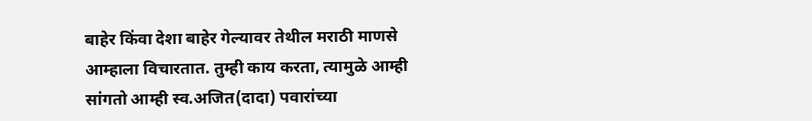बाहेर किंवा देशा बाहेर गेल्यावर तेथील मराठी माणसे आम्हाला विचारतात. तुम्ही काय करता, त्यामुळे आम्ही सांगतो आम्ही स्व.अजित(दादा) पवारांच्या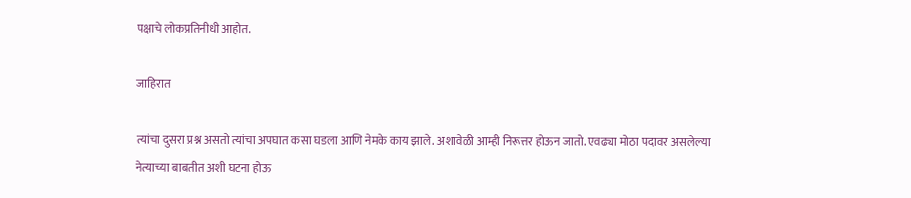पक्षाचे लोकप्रतिनीधी आहोत.

जाहिरात

त्यांचा दुसरा प्रश्न असतो त्यांचा अपघात कसा घडला आणि नेमके काय झाले. अशावेळी आम्ही निरूत्तर होऊन जातो. एवढ्या मोठा पदावर असलेल्या नेत्याच्या बाबतीत अशी घटना होऊ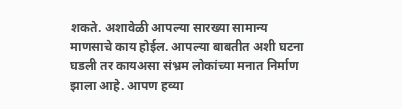शकते. अशावेळी आपल्या सारख्या सामान्य माणसाचे काय होईल. आपल्या बाबतीत अशी घटना घडली तर कायअसा संभ्रम लोकांच्या मनात निर्माण झाला आहे. आपण हव्या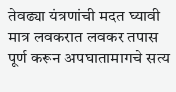तेवढ्या यंत्रणांची मदत घ्यावी मात्र लवकरात लवकर तपास पूर्ण करून अपघातामागचे सत्य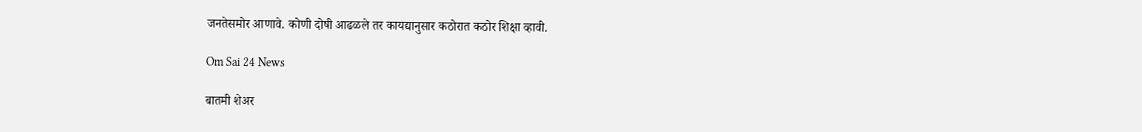जनतेसमोर आणावे. कोणी दोषी आढळले तर कायद्यानुसार कठोरात कठोर शिक्षा व्हावी.

Om Sai 24 News

बातमी शेअर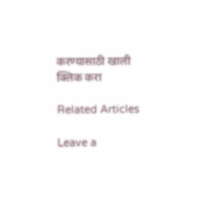करण्यासाठी खाली क्लिक करा

Related Articles

Leave a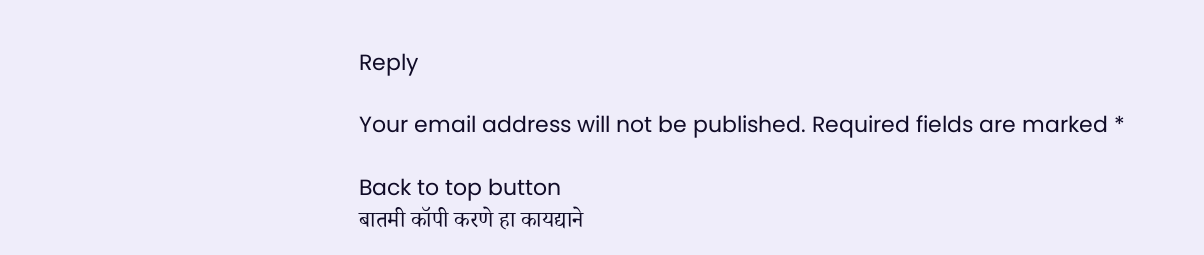Reply

Your email address will not be published. Required fields are marked *

Back to top button
बातमी कॉपी करणे हा कायद्याने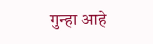गुन्हा आहे